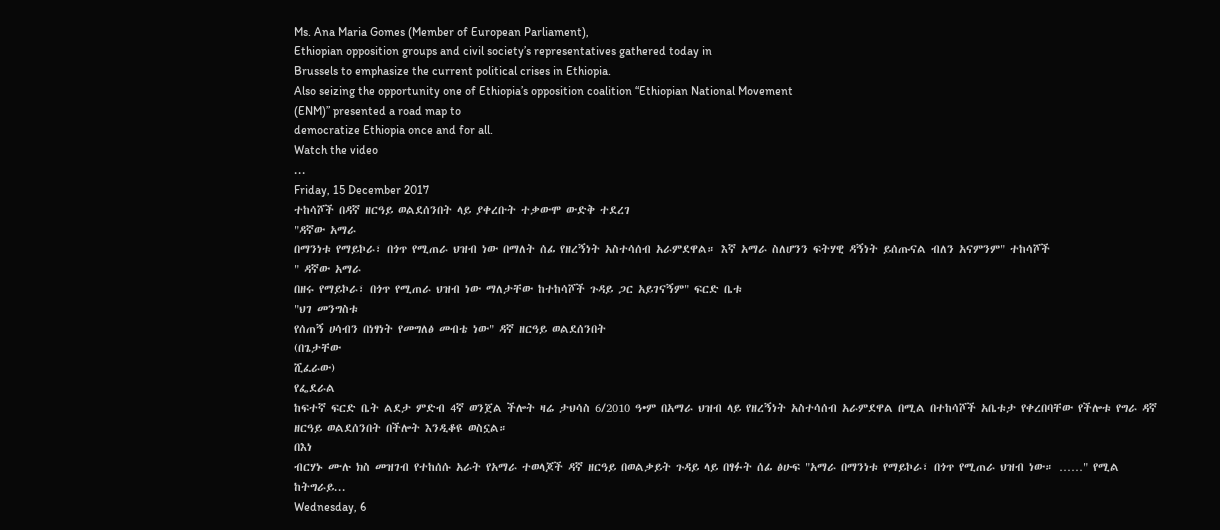Ms. Ana Maria Gomes (Member of European Parliament),
Ethiopian opposition groups and civil society’s representatives gathered today in
Brussels to emphasize the current political crises in Ethiopia.
Also seizing the opportunity one of Ethiopia’s opposition coalition “Ethiopian National Movement
(ENM)” presented a road map to
democratize Ethiopia once and for all.
Watch the video
...
Friday, 15 December 2017
ተከሳሾች በዳኛ ዘርዓይ ወልደሰንበት ላይ ያቀረቡት ተቃውሞ ውድቅ ተደረገ
"ዳኛው አማራ
በማንነቱ የማይኮራ፣ በጎጥ የሚጠራ ህዝብ ነው በማለት ሰፊ የዘረኝነት አስተሳሰብ አራምደዋል። እኛ አማራ ስለሆንን ፍትሃዊ ዳኝነት ይሰጡናል ብለን አናምንም" ተከሳሾች
" ዳኛው አማራ
በዘሩ የማይኮራ፣ በጎጥ የሚጠራ ህዝብ ነው ማለታቸው ከተከሳሾች ጉዳይ ጋር አይገናኝም" ፍርድ ቤቱ
"ህገ መንግስቱ
የሰጠኝ ሀሳብን በነፃነት የመግለፅ መብቴ ነው" ዳኛ ዘርዓይ ወልደሰንበት
(በጌታቸው
ሺፈራው)
የፌደራል
ከፍተኛ ፍርድ ቤት ልደታ ምድብ 4ኛ ወንጀል ችሎት ዛሬ ታህሳስ 6/2010 ዓ•ም በአማራ ህዝብ ላይ የዘረኝነት አስተሳሰብ አራምደዋል በሚል በተከሳሾች አቤቱታ የቀረበባቸው የችሎቱ የግራ ዳኛ ዘርዓይ ወልደሰንበት በችሎት እንዲቆዩ ወስኗል።
በእነ
ብርሃኑ ሙሉ ክስ መዝገብ የተከሰሱ አራት የአማራ ተወላጆች ዳኛ ዘርዓይ በወልቃይት ጉዳይ ላይ በፃፉት ሰፊ ፅሁፍ "አማራ በማንነቱ የማይኮራ፣ በጎጥ የሚጠራ ህዝብ ነው። ……" የሚል ከትግራይ...
Wednesday, 6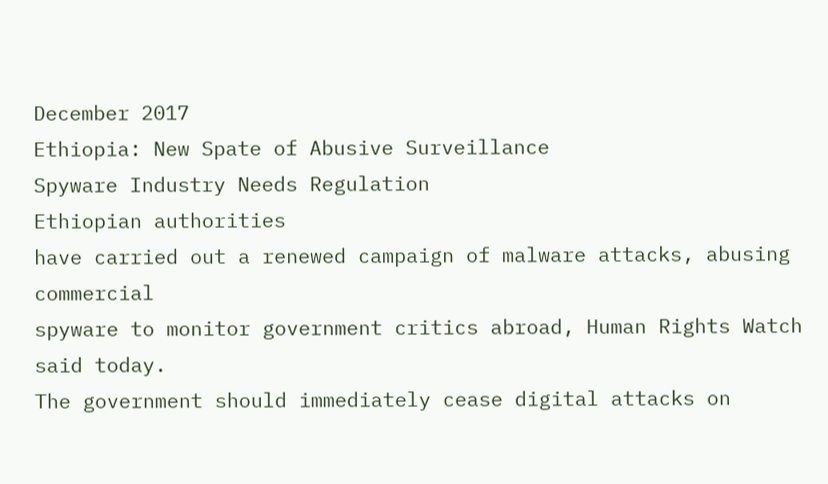December 2017
Ethiopia: New Spate of Abusive Surveillance
Spyware Industry Needs Regulation
Ethiopian authorities
have carried out a renewed campaign of malware attacks, abusing commercial
spyware to monitor government critics abroad, Human Rights Watch said today.
The government should immediately cease digital attacks on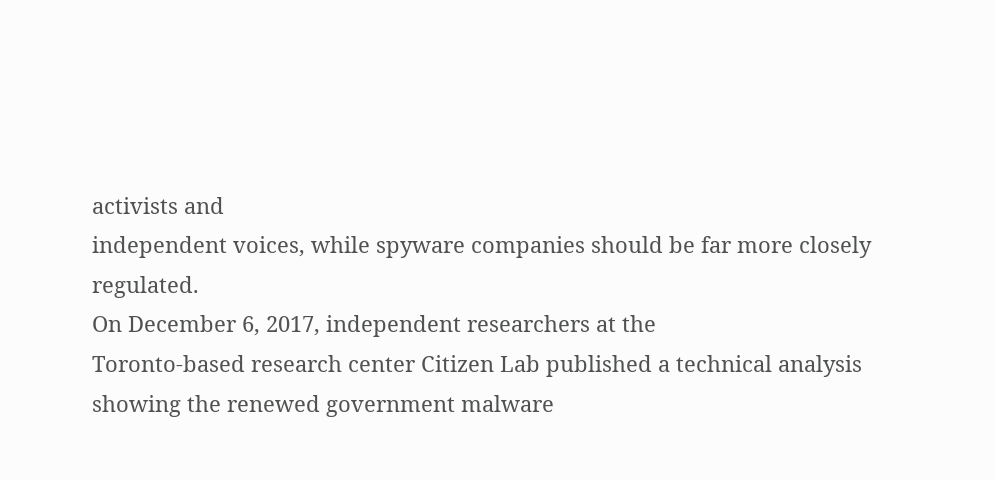activists and
independent voices, while spyware companies should be far more closely
regulated.
On December 6, 2017, independent researchers at the
Toronto-based research center Citizen Lab published a technical analysis
showing the renewed government malware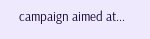campaign aimed at...